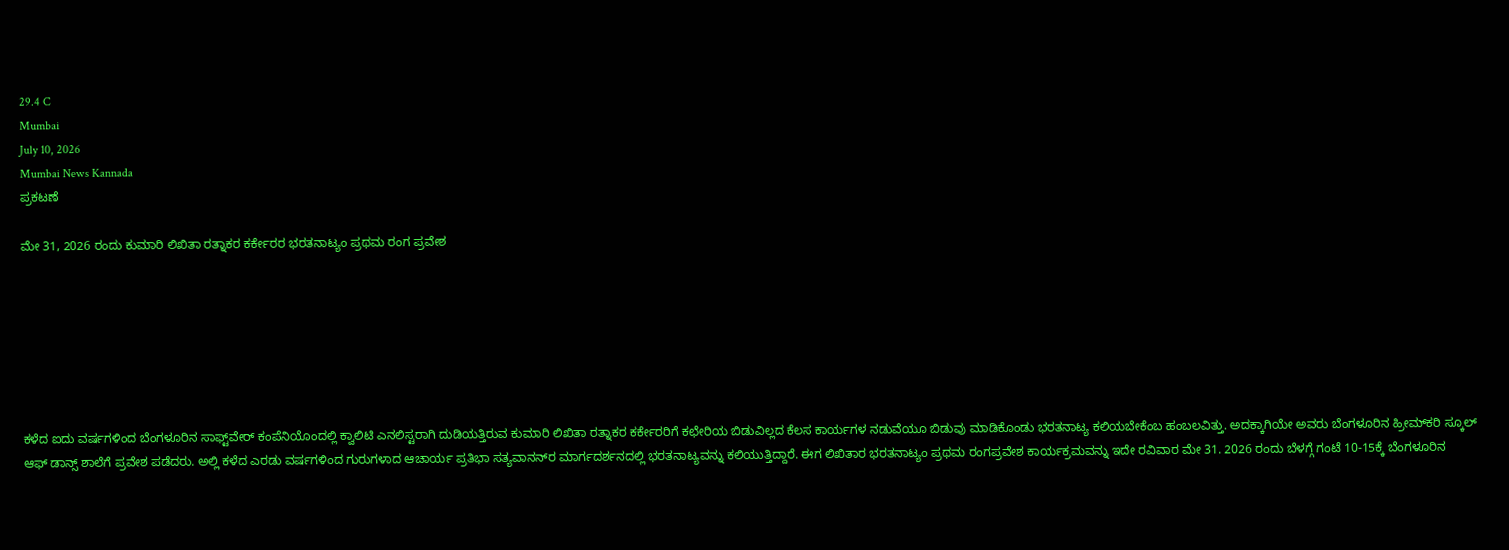29.4 C
Mumbai
July 10, 2026
Mumbai News Kannada
ಪ್ರಕಟಣೆ

ಮೇ 31, 2026 ರಂದು ಕುಮಾರಿ ಲಿಖಿತಾ ರತ್ನಾಕರ ಕರ್ಕೇರರ ಭರತನಾಟ್ಯಂ ಪ್ರಥಮ ರಂಗ ಪ್ರವೇಶ







ಕಳೆದ ಐದು ವರ್ಷಗಳಿಂದ ಬೆಂಗಳೂರಿನ ಸಾಫ್ಟ್‌ವೇರ್‌ ಕಂಪೆನಿಯೊಂದಲ್ಲಿ ಕ್ವಾಲಿಟಿ ಎನಲಿಸ್ಟರಾಗಿ ದುಡಿಯತ್ತಿರುವ ಕುಮಾರಿ ಲಿಖಿತಾ ರತ್ನಾಕರ ಕರ್ಕೇರರಿಗೆ ಕಛೇರಿಯ ಬಿಡುವಿಲ್ಲದ ಕೆಲಸ ಕಾರ್ಯಗಳ ನಡುವೆಯೂ ಬಿಡುವು ಮಾಡಿಕೊಂಡು ಭರತನಾಟ್ಯ ಕಲಿಯಬೇಕೆಂಬ ಹಂಬಲವಿತ್ತು. ಅದಕ್ಕಾಗಿಯೇ ಅವರು ಬೆಂಗಳೂರಿನ ಹ್ರೀಮ್‌ಕರಿ ಸ್ಕೂಲ್‌ ಆಫ್‌ ಡಾನ್ಸ್‌ ಶಾಲೆಗೆ ಪ್ರವೇಶ ಪಡೆದರು. ಅಲ್ಲಿ ಕಳೆದ ಎರಡು ವರ್ಷಗಳಿಂದ ಗುರುಗಳಾದ ಆಚಾರ್ಯ ಪ್ರತಿಭಾ ಸತ್ಯವಾನನ್‌ರ ಮಾರ್ಗದರ್ಶನದಲ್ಲಿ ಭರತನಾಟ್ಯವನ್ನು ಕಲಿಯುತ್ತಿದ್ದಾರೆ. ಈಗ ಲಿಖಿತಾರ ಭರತನಾಟ್ಯಂ ಪ್ರಥಮ ರಂಗಪ್ರವೇಶ ಕಾರ್ಯಕ್ರಮವನ್ನು ಇದೇ ರವಿವಾರ ಮೇ 31. 2026 ರಂದು ಬೆಳಗ್ಗೆ ಗಂಟೆ 10-15ಕ್ಕೆ ಬೆಂಗಳೂರಿನ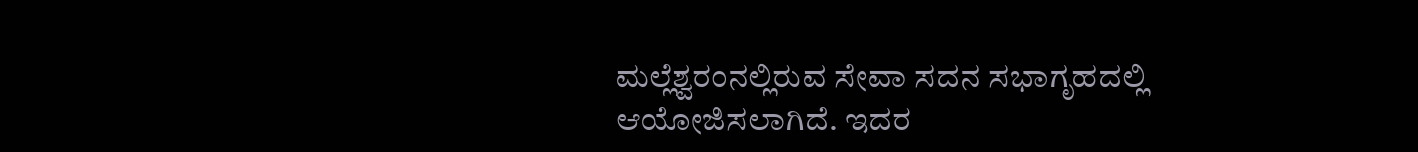ಮಲ್ಲೆಶ್ವರಂನಲ್ಲಿರುವ ಸೇವಾ ಸದನ ಸಭಾಗೃಹದಲ್ಲಿ ಆಯೋಜಿಸಲಾಗಿದೆ. ಇದರ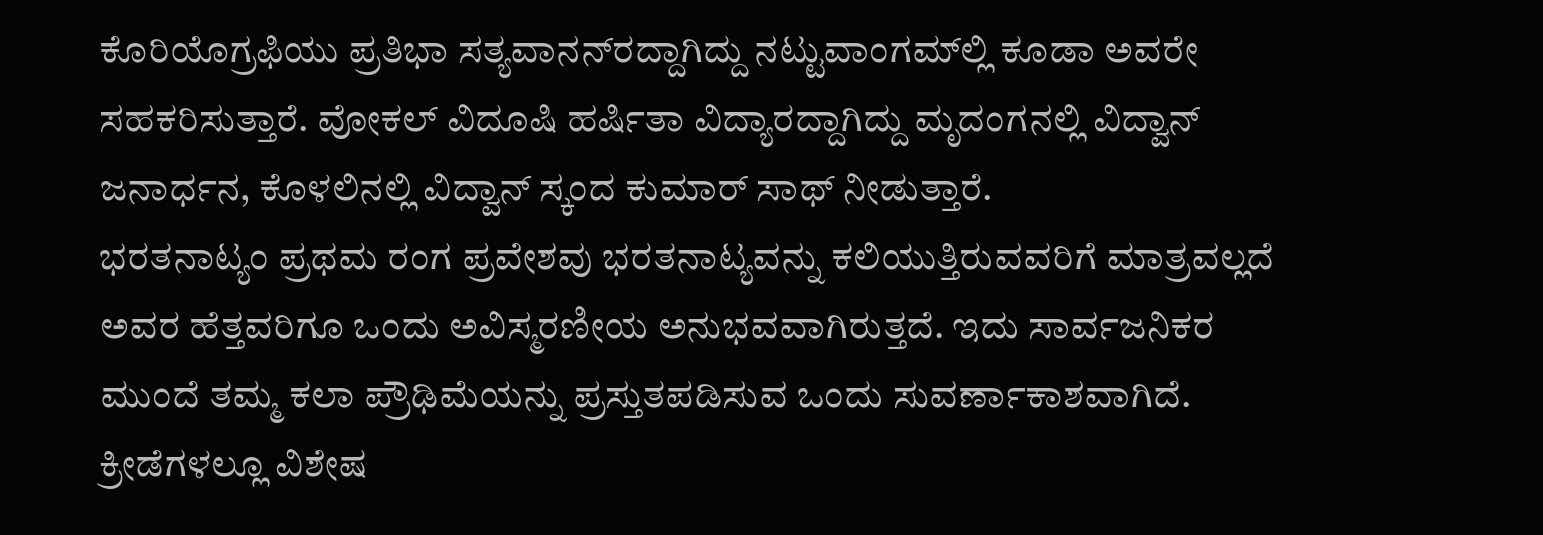ಕೊರಿಯೊಗ್ರಫಿಯು ಪ್ರತಿಭಾ ಸತ್ಯವಾನನ್‌ರದ್ದಾಗಿದ್ದು ನಟ್ಟುವಾಂಗಮ್‌ಲ್ಲಿ ಕೂಡಾ ಅವರೇ ಸಹಕರಿಸುತ್ತಾರೆ. ವೋಕಲ್‌ ವಿದೂಷಿ ಹರ್ಷಿತಾ ವಿದ್ಯಾರದ್ದಾಗಿದ್ದು ಮೃದಂಗನಲ್ಲಿ ವಿದ್ವಾನ್‌ ಜನಾರ್ಧನ, ಕೊಳಲಿನಲ್ಲಿ ವಿದ್ವಾನ್‌ ಸ್ಕಂದ ಕುಮಾರ್‌ ಸಾಥ್‌ ನೀಡುತ್ತಾರೆ.
ಭರತನಾಟ್ಯಂ ಪ್ರಥಮ ರಂಗ ಪ್ರವೇಶವು ಭರತನಾಟ್ಯವನ್ನು ಕಲಿಯುತ್ತಿರುವವರಿಗೆ ಮಾತ್ರವಲ್ಲದೆ ಅವರ ಹೆತ್ತವರಿಗೂ ಒಂದು ಅವಿಸ್ಮರಣೀಯ ಅನುಭವವಾಗಿರುತ್ತದೆ. ಇದು ಸಾರ್ವಜನಿಕರ ಮುಂದೆ ತಮ್ಮ ಕಲಾ ಪ್ರೌಢಿಮೆಯನ್ನು ಪ್ರಸ್ತುತಪಡಿಸುವ ಒಂದು ಸುವರ್ಣಾಕಾಶವಾಗಿದೆ.
ಕ್ರೀಡೆಗಳಲ್ಲೂ ವಿಶೇಷ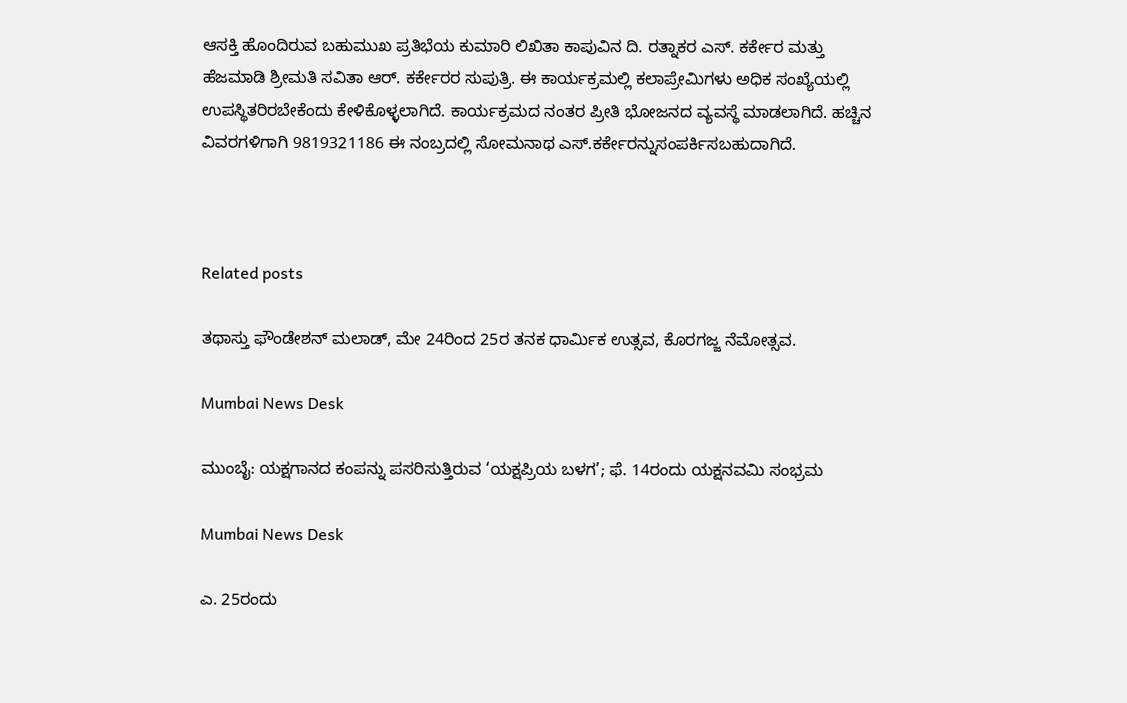ಆಸಕ್ತಿ ಹೊಂದಿರುವ ಬಹುಮುಖ ಪ್ರತಿಭೆಯ ಕುಮಾರಿ ಲಿಖಿತಾ ಕಾಪುವಿನ ದಿ. ರತ್ನಾಕರ ಎಸ್‌. ಕರ್ಕೇರ ಮತ್ತು ಹೆಜಮಾಡಿ ಶ್ರೀಮತಿ ಸವಿತಾ ಆರ್‌. ಕರ್ಕೇರರ ಸುಪುತ್ರಿ. ಈ ಕಾರ್ಯಕ್ರಮಲ್ಲಿ ಕಲಾಪ್ರೇಮಿಗಳು ಅಧಿಕ ಸಂಖ್ಯೆಯಲ್ಲಿ ಉಪಸ್ಥಿತರಿರಬೇಕೆಂದು ಕೇಳಿಕೊಳ್ಳಲಾಗಿದೆ. ಕಾರ್ಯಕ್ರಮದ ನಂತರ ಪ್ರೀತಿ ಭೋಜನದ ವ್ಯವಸ್ಥೆ ಮಾಡಲಾಗಿದೆ. ಹಚ್ಚಿನ ವಿವರಗಳಿಗಾಗಿ 9819321186 ಈ ನಂಬ್ರದಲ್ಲಿ ಸೋಮನಾಥ ಎಸ್‌.ಕರ್ಕೇರನ್ನುಸಂಪರ್ಕಿಸಬಹುದಾಗಿದೆ.



Related posts

ತಥಾಸ್ತು ಫೌಂಡೇಶನ್ ಮಲಾಡ್, ಮೇ 24ರಿಂದ 25ರ ತನಕ ಧಾರ್ಮಿಕ ಉತ್ಸವ, ಕೊರಗಜ್ಜ ನೆಮೋತ್ಸವ.

Mumbai News Desk

ಮುಂಬೈ: ಯಕ್ಷಗಾನದ ಕಂಪನ್ನು ಪಸರಿಸುತ್ತಿರುವ ‘ಯಕ್ಷಪ್ರಿಯ ಬಳಗ’; ಫೆ. 14ರಂದು ಯಕ್ಷನವಮಿ ಸಂಭ್ರಮ

Mumbai News Desk

ಎ. 25ರಂದು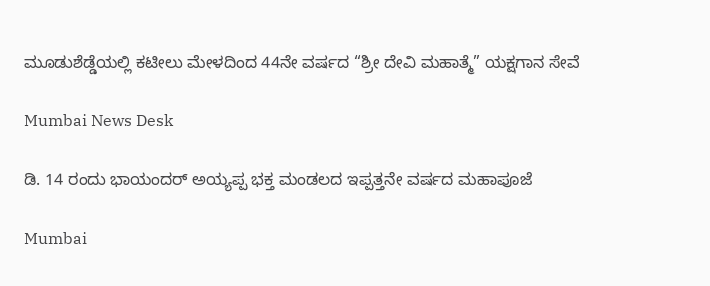ಮೂಡುಶೆಡ್ಡೆಯಲ್ಲಿ ಕಟೀಲು ಮೇಳದಿಂದ 44ನೇ ವರ್ಷದ “ಶ್ರೀ ದೇವಿ ಮಹಾತ್ಮೆ” ಯಕ್ಷಗಾನ ಸೇವೆ

Mumbai News Desk

ಡಿ. 14 ರಂದು ಭಾಯಂದರ್ ಅಯ್ಯಪ್ಪ ಭಕ್ತ ಮಂಡಲದ ಇಪ್ಪತ್ತನೇ ವರ್ಷದ ಮಹಾಪೂಜೆ

Mumbai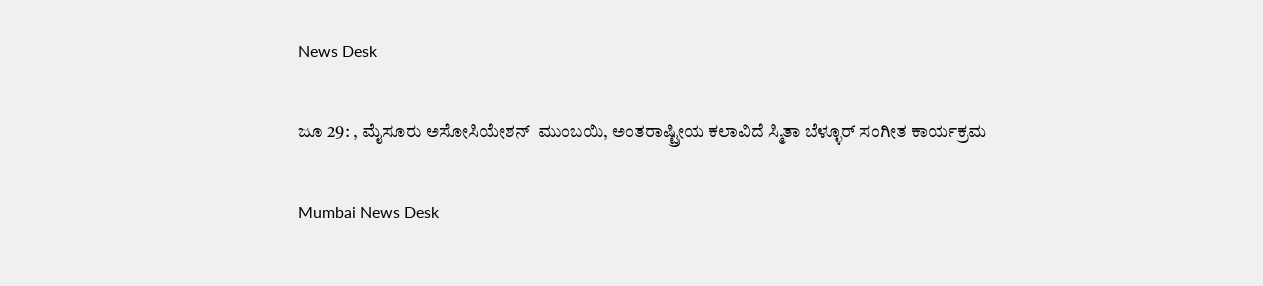News Desk

ಜೂ 29: , ಮೈಸೂರು ಅಸೋಸಿಯೇಶನ್  ಮುಂಬಯಿ, ಅಂತರಾಷ್ಟ್ರೀಯ ಕಲಾವಿದೆ ಸ್ಮಿತಾ ಬೆಳ್ಳೂರ್ ಸಂಗೀತ ಕಾರ್ಯಕ್ರಮ

Mumbai News Desk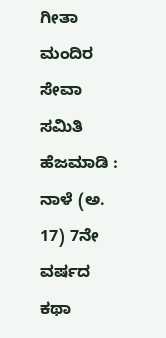ಗೀತಾ ಮಂದಿರ ಸೇವಾ ಸಮಿತಿ ಹೆಜಮಾಡಿ : ನಾಳೆ (ಅ. 17) 7ನೇ ವರ್ಷದ ಕಥಾ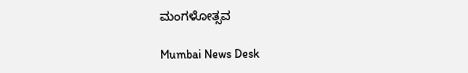ಮಂಗಳೋತ್ಸವ

Mumbai News Desk